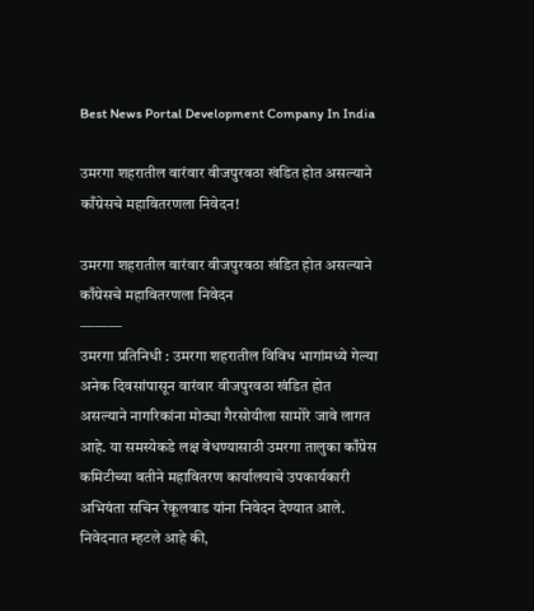Best News Portal Development Company In India

उमरगा शहरातील वारंवार वीजपुरवठा खंडित होत असल्याने काँग्रेसचे महावितरणला निवेदन!

उमरगा शहरातील वारंवार वीजपुरवठा खंडित होत असल्याने काँग्रेसचे महावितरणला निवेदन
———
उमरगा प्रतिनिधी : उमरगा शहरातील विविध भागांमध्ये गेल्या अनेक दिवसांपासून वारंवार वीजपुरवठा खंडित होत असल्याने नागरिकांना मोठ्या गैरसोयीला सामोरे जावे लागत आहे. या समस्येकडे लक्ष वेधण्यासाठी उमरगा तालुका काँग्रेस कमिटीच्या वतीने महावितरण कार्यालयाचे उपकार्यकारी अभियंता सचिन रेकूलवाड यांना निवेदन देण्यात आले.
निवेदनात म्हटले आहे की,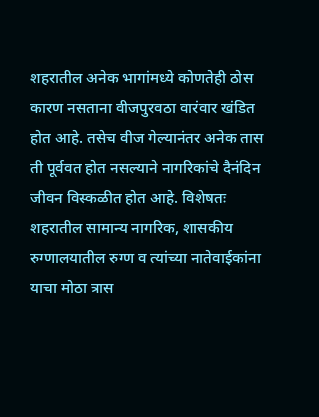शहरातील अनेक भागांमध्ये कोणतेही ठोस कारण नसताना वीजपुरवठा वारंवार खंडित होत आहे. तसेच वीज गेल्यानंतर अनेक तास ती पूर्ववत होत नसल्याने नागरिकांचे दैनंदिन जीवन विस्कळीत होत आहे. विशेषतः शहरातील सामान्य नागरिक, शासकीय रुग्णालयातील रुग्ण व त्यांच्या नातेवाईकांना याचा मोठा त्रास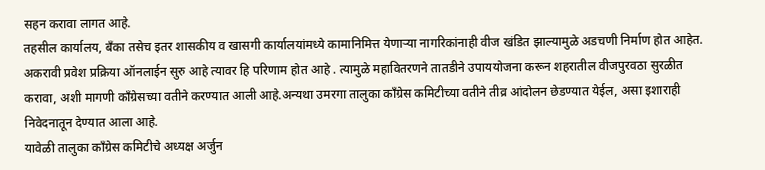सहन करावा लागत आहे.
तहसील कार्यालय, बँका तसेच इतर शासकीय व खासगी कार्यालयांमध्ये कामानिमित्त येणाऱ्या नागरिकांनाही वीज खंडित झाल्यामुळे अडचणी निर्माण होत आहेत. अकरावी प्रवेश प्रक्रिया ऑनलाईन सुरु आहे त्यावर हि परिणाम होत आहे . त्यामुळे महावितरणने तातडीने उपाययोजना करून शहरातील वीजपुरवठा सुरळीत करावा, अशी मागणी काँग्रेसच्या वतीने करण्यात आली आहे.अन्यथा उमरगा तालुका काँग्रेस कमिटीच्या वतीने तीव्र आंदोलन छेडण्यात येईल, असा इशाराही निवेदनातून देण्यात आला आहे.
यावेळी तालुका काँग्रेस कमिटीचे अध्यक्ष अर्जुन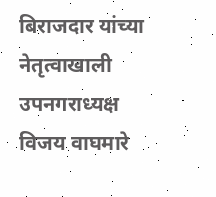बिराजदार यांच्या नेतृत्वाखाली उपनगराध्यक्ष विजय वाघमारे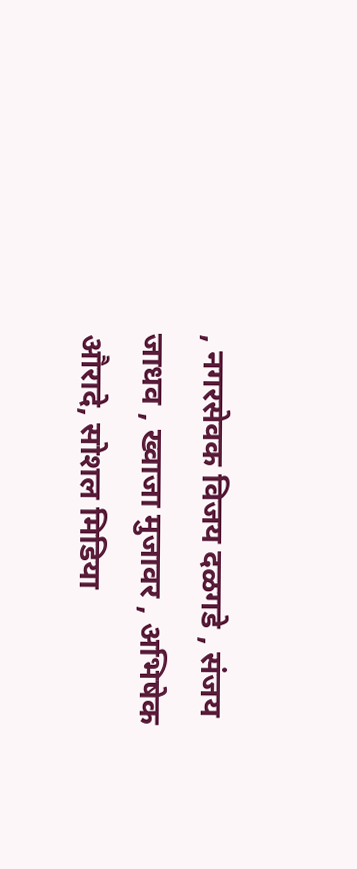, नगरसेवक विजय दळगडे , संजय जाधव , ख्वाजा मुजावर , अभिषेक औरादे, सोशल मिडिया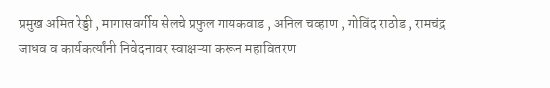प्रमुख अमित रेड्डी , मागासवर्गीय सेलचे प्रफुल गायकवाड , अनिल चव्हाण , गोविंद राठोड , रामचंद्र जाधव व कार्यकर्त्यांनी निवेदनावर स्वाक्षऱ्या करून महावितरण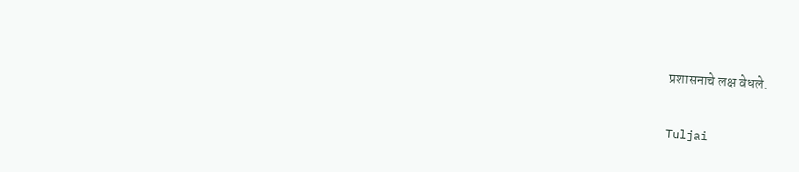प्रशासनाचे लक्ष वेधले.

Tuljai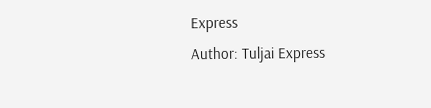Express
Author: Tuljai Express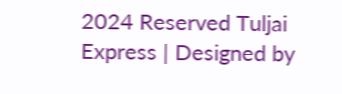2024 Reserved Tuljai Express | Designed by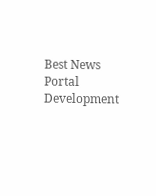Best News Portal Development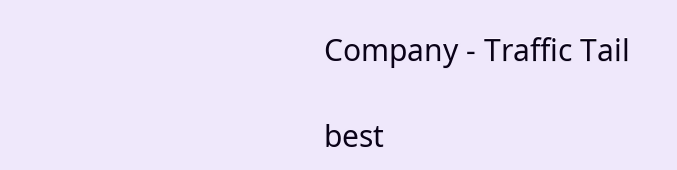Company - Traffic Tail

best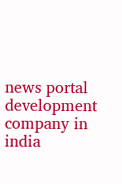news portal development company in india